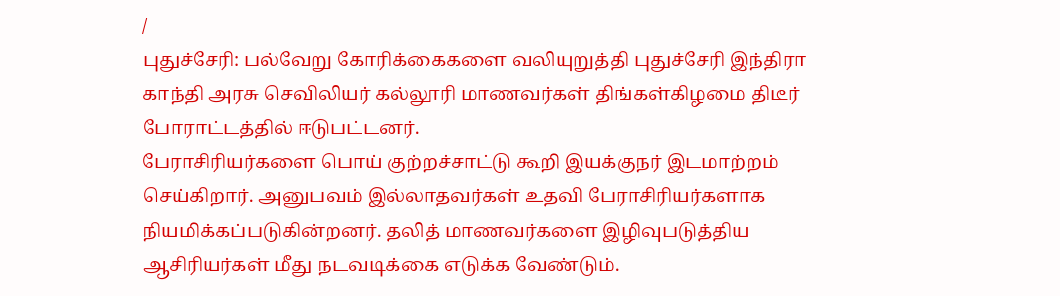/
புதுச்சேரி: பல்வேறு கோரிக்கைகளை வலியுறுத்தி புதுச்சேரி இந்திரா காந்தி அரசு செவிலியர் கல்லூரி மாணவர்கள் திங்கள்கிழமை திடீர் போராட்டத்தில் ஈடுபட்டனர்.
பேராசிரியர்களை பொய் குற்றச்சாட்டு கூறி இயக்குநர் இடமாற்றம் செய்கிறார். அனுபவம் இல்லாதவர்கள் உதவி பேராசிரியர்களாக நியமிக்கப்படுகின்றனர். தலித் மாணவர்களை இழிவுபடுத்திய ஆசிரியர்கள் மீது நடவடிக்கை எடுக்க வேண்டும்.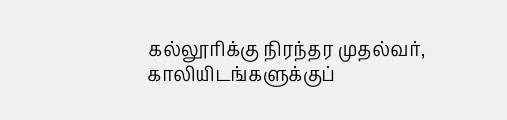கல்லூரிக்கு நிரந்தர முதல்வர், காலியிடங்களுக்குப்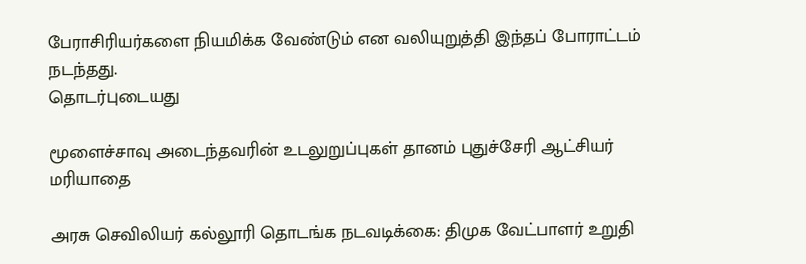பேராசிரியர்களை நியமிக்க வேண்டும் என வலியுறுத்தி இந்தப் போராட்டம் நடந்தது.
தொடர்புடையது

மூளைச்சாவு அடைந்தவரின் உடலுறுப்புகள் தானம் புதுச்சேரி ஆட்சியர் மரியாதை

அரசு செவிலியர் கல்லூரி தொடங்க நடவடிக்கை: திமுக வேட்பாளர் உறுதி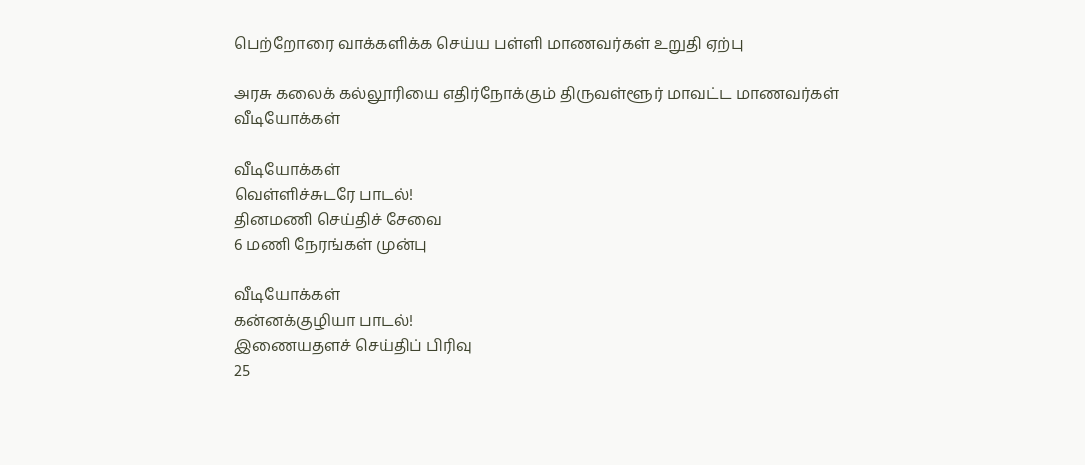பெற்றோரை வாக்களிக்க செய்ய பள்ளி மாணவர்கள் உறுதி ஏற்பு

அரசு கலைக் கல்லூரியை எதிர்நோக்கும் திருவள்ளூர் மாவட்ட மாணவர்கள்
வீடியோக்கள்

வீடியோக்கள்
வெள்ளிச்சுடரே பாடல்!
தினமணி செய்திச் சேவை
6 மணி நேரங்கள் முன்பு

வீடியோக்கள்
கன்னக்குழியா பாடல்!
இணையதளச் செய்திப் பிரிவு
25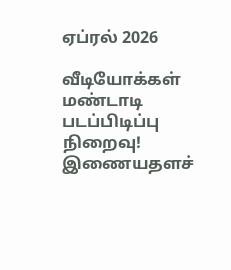ஏப்ரல் 2026

வீடியோக்கள்
மண்டாடி படப்பிடிப்பு நிறைவு!
இணையதளச்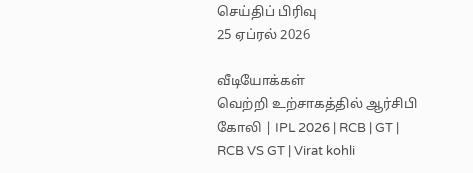செய்திப் பிரிவு
25 ஏப்ரல் 2026

வீடியோக்கள்
வெற்றி உற்சாகத்தில் ஆர்சிபி கோலி | IPL 2026 | RCB | GT | RCB VS GT | Virat kohli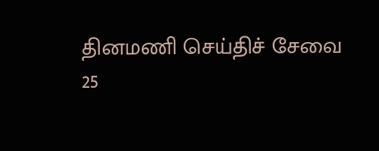தினமணி செய்திச் சேவை
25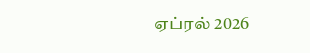ஏப்ரல் 2026